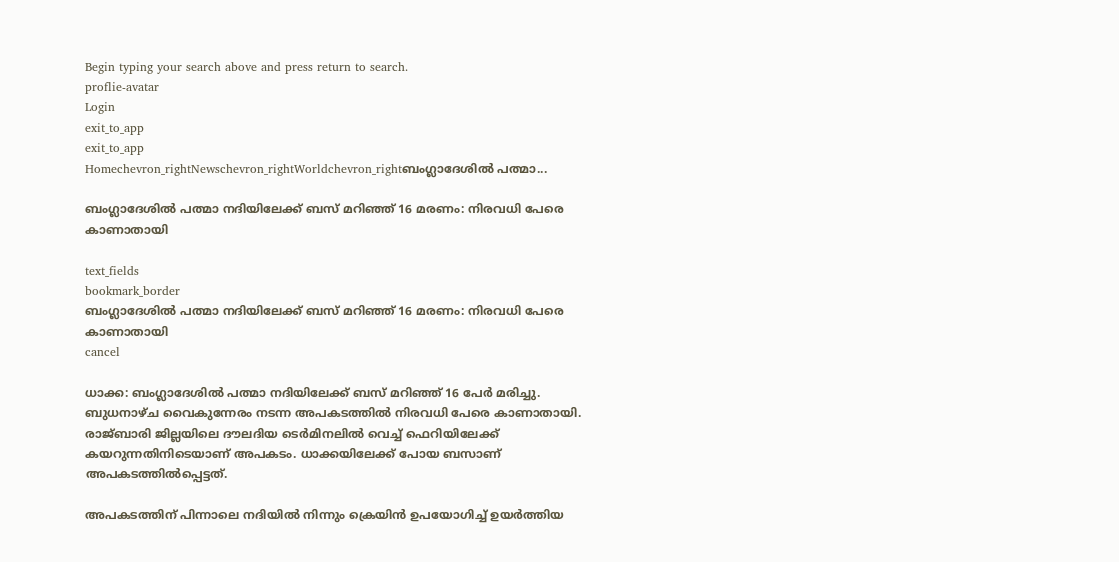Begin typing your search above and press return to search.
proflie-avatar
Login
exit_to_app
exit_to_app
Homechevron_rightNewschevron_rightWorldchevron_rightബംഗ്ലാദേശിൽ പത്മാ...

ബംഗ്ലാദേശിൽ പത്മാ നദിയിലേക്ക് ബസ് മറിഞ്ഞ് 16 മരണം: നിരവധി പേരെ കാണാതായി

text_fields
bookmark_border
ബംഗ്ലാദേശിൽ പത്മാ നദിയിലേക്ക് ബസ് മറിഞ്ഞ് 16 മരണം: നിരവധി പേരെ കാണാതായി
cancel

ധാക്ക: ബംഗ്ലാദേശിൽ പത്മാ നദിയിലേക്ക് ബസ് മറിഞ്ഞ് 16 പേർ മരിച്ചു. ബുധനാഴ്ച വൈകുന്നേരം നടന്ന അപകടത്തിൽ നിരവധി പേരെ കാണാതായി. രാജ്‌ബാരി ജില്ലയിലെ ദൗലദിയ ടെർമിനലിൽ വെച്ച് ഫെറിയിലേക്ക് കയറുന്നതിനിടെയാണ് അപകടം. ധാക്കയിലേക്ക് പോയ ബസാണ് അപകടത്തിൽപ്പെട്ടത്.

അപകടത്തിന് പിന്നാലെ നദിയിൽ നിന്നും ക്രെയിൻ ഉപയോഗിച്ച് ഉയർത്തിയ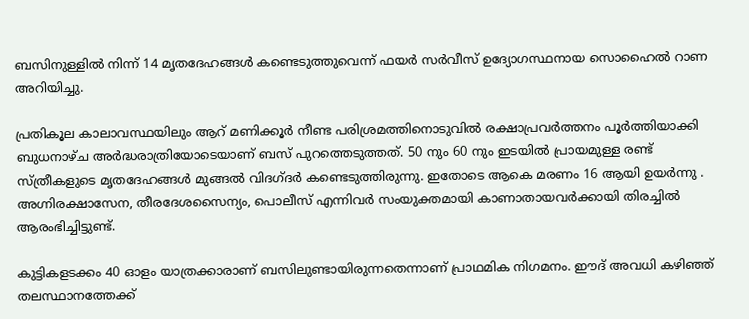ബസിനുള്ളിൽ നിന്ന് 14 മൃതദേഹങ്ങൾ കണ്ടെടുത്തുവെന്ന് ഫയർ സർവീസ് ഉദ്യോഗസ്ഥനായ സൊഹൈൽ റാണ അറിയിച്ചു.

പ്രതികൂല കാലാവസ്ഥയിലും ആറ് മണിക്കൂർ നീണ്ട പരിശ്രമത്തിനൊടുവിൽ രക്ഷാപ്രവർത്തനം പൂർത്തിയാക്കി ബുധനാഴ്ച അർദ്ധരാത്രിയോടെയാണ് ബസ് പുറത്തെടുത്തത്. 50 നും 60 നും ഇടയിൽ പ്രായമുള്ള രണ്ട് സ്ത്രീകളുടെ മൃതദേഹങ്ങൾ മുങ്ങൽ വിദഗ്ദർ കണ്ടെടുത്തിരുന്നു. ഇതോടെ ആകെ മരണം 16 ആയി ഉയർന്നു . അഗ്നിരക്ഷാസേന, തീരദേശസൈന്യം, പൊലീസ് എന്നിവർ സംയുക്തമായി കാണാതായവർക്കായി തിരച്ചിൽ ആരംഭിച്ചിട്ടുണ്ട്.

കുട്ടികളടക്കം 40 ഓളം യാത്രക്കാരാണ് ബസിലുണ്ടായിരുന്നതെന്നാണ് പ്രാഥമിക നിഗമനം. ഈദ് അവധി കഴിഞ്ഞ് തലസ്ഥാനത്തേക്ക്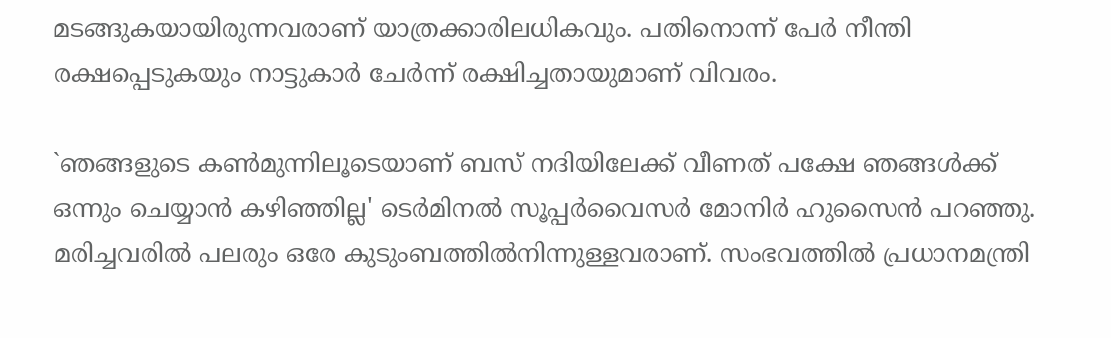മടങ്ങുകയായിരുന്നവരാണ് യാത്രക്കാരിലധികവും. പതിനൊന്ന് പേർ നീന്തി രക്ഷപ്പെടുകയും നാട്ടുകാർ ചേർന്ന് രക്ഷിച്ചതായുമാണ് വിവരം.

`ഞങ്ങളുടെ കൺമുന്നിലൂടെയാണ് ബസ് നദിയിലേക്ക് വീണത് പക്ഷേ ഞങ്ങൾക്ക് ഒന്നും ചെയ്യാൻ കഴിഞ്ഞില്ല' ടെർമിനൽ സൂപ്പർവൈസർ മോനിർ ഹുസൈൻ പറഞ്ഞു. മരിച്ചവരിൽ പലരും ഒരേ കുടുംബത്തിൽനിന്നുള്ളവരാണ്. സംഭവത്തിൽ പ്രധാനമന്ത്രി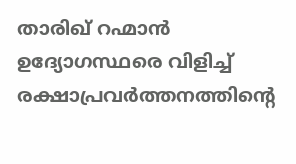താരിഖ് റഹ്മാൻ ഉദ്യോഗസ്ഥരെ വിളിച്ച് രക്ഷാപ്രവർത്തനത്തിന്റെ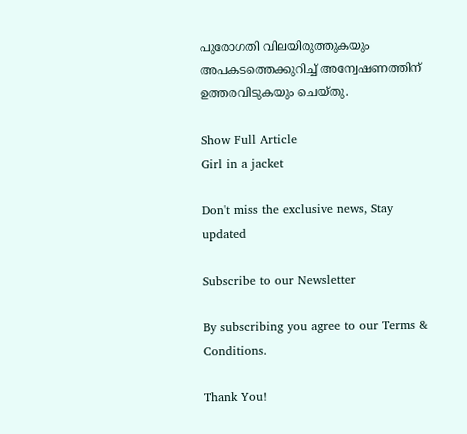പുരോഗതി വിലയിരുത്തുകയും അപകടത്തെക്കുറിച്ച് അന്വേഷണത്തിന് ഉത്തരവിടുകയും ചെയ്തു.

Show Full Article
Girl in a jacket

Don't miss the exclusive news, Stay updated

Subscribe to our Newsletter

By subscribing you agree to our Terms & Conditions.

Thank You!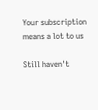Your subscription means a lot to us

Still haven't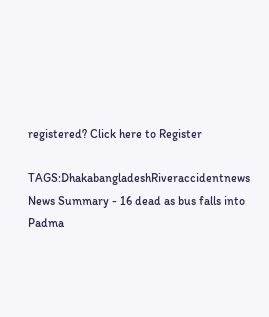registered? Click here to Register

TAGS:DhakabangladeshRiveraccidentnews
News Summary - 16 dead as bus falls into Padma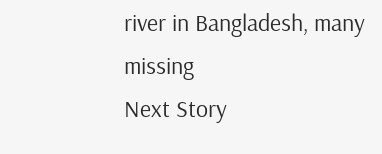river in Bangladesh, many missing
Next Story